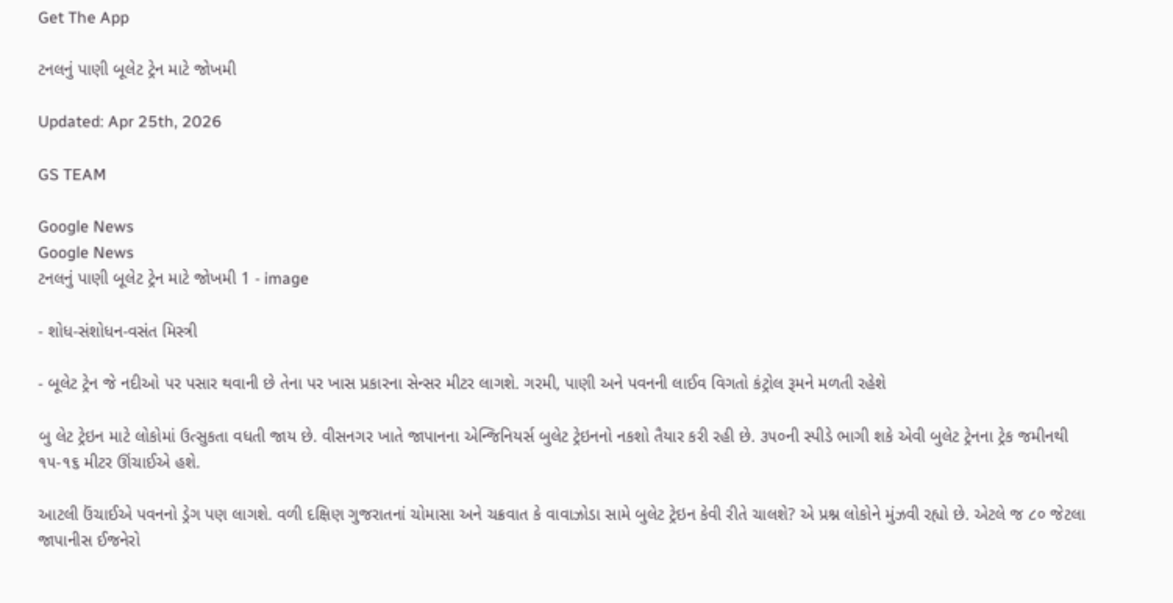Get The App

ટનલનું પાણી બૂલેટ ટ્રેન માટે જોખમી

Updated: Apr 25th, 2026

GS TEAM

Google News
Google News
ટનલનું પાણી બૂલેટ ટ્રેન માટે જોખમી 1 - image

- શોધ-સંશોધન-વસંત મિસ્ત્રી

- બૂલેટ ટ્રેન જે નદીઓ પર પસાર થવાની છે તેના પર ખાસ પ્રકારના સેન્સર મીટર લાગશે. ગરમી, પાણી અને પવનની લાઈવ વિગતો કંટ્રોલ રૂમને મળતી રહેશે

બુ લેટ ટ્રેઇન માટે લોકોમાં ઉત્સુકતા વધતી જાય છે. વીસનગર ખાતે જાપાનના એન્જિનિયર્સ બુલેટ ટ્રેઇનનો નકશો તૈયાર કરી રહી છે. ૩૫૦ની સ્પીડે ભાગી શકે એવી બુલેટ ટ્રેનના ટ્રેક જમીનથી ૧૫-૧૬ મીટર ઊંચાઈએ હશે.

આટલી ઉંચાઈએ પવનનો ડ્રેગ પણ લાગશે. વળી દક્ષિણ ગુજરાતનાં ચોમાસા અને ચક્રવાત કે વાવાઝોડા સામે બુલેટ ટ્રેઇન કેવી રીતે ચાલશે? એ પ્રશ્ન લોકોને મુંઝવી રહ્યો છે. એટલે જ ૮૦ જેટલા જાપાનીસ ઈજનેરો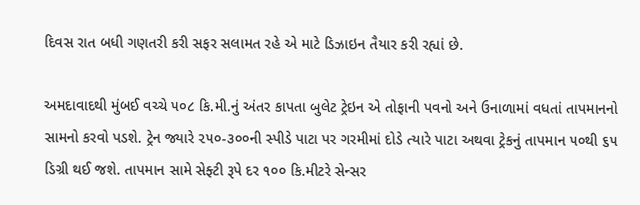દિવસ રાત બધી ગણતરી કરી સફર સલામત રહે એ માટે ડિઝાઇન તૈયાર કરી રહ્યાં છે.

અમદાવાદથી મુંબઈ વચ્ચે ૫૦૮ કિ.મી.નું અંતર કાપતા બુલેટ ટ્રેઇન એ તોફાની પવનો અને ઉનાળામાં વધતાં તાપમાનનો સામનો કરવો પડશે. ટ્રેન જ્યારે ૨૫૦-૩૦૦ની સ્પીડે પાટા પર ગરમીમાં દોડે ત્યારે પાટા અથવા ટ્રેકનું તાપમાન ૫૦થી ૬૫ ડિગ્રી થઈ જશે. તાપમાન સામે સેફ્ટી રૂપે દર ૧૦૦ કિ.મીટરે સેન્સર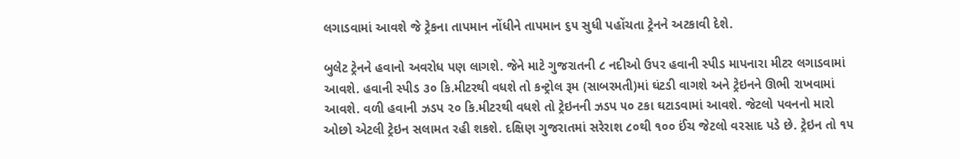લગાડવામાં આવશે જે ટ્રેકના તાપમાન નોંધીને તાપમાન ૬૫ સુધી પહોંચતા ટ્રેનને અટકાવી દેશે.

બુલેટ ટ્રેનને હવાનો અવરોધ પણ લાગશે. જેને માટે ગુજરાતની ૮ નદીઓ ઉપર હવાની સ્પીડ માપનારા મીટર લગાડવામાં આવશે. હવાની સ્પીડ ૩૦ કિ.મીટરથી વધશે તો કન્ટ્રોલ રૂમ (સાબરમતી)માં ઘંટડી વાગશે અને ટ્રેઇનને ઊભી રાખવામાં આવશે. વળી હવાની ઝડપ ૨૦ કિ.મીટરથી વધશે તો ટ્રેઇનની ઝડપ ૫૦ ટકા ઘટાડવામાં આવશે. જેટલો પવનનો મારો ઓછો એટલી ટ્રેઇન સલામત રહી શકશે. દક્ષિણ ગુજરાતમાં સરેરાશ ૮૦થી ૧૦૦ ઈંચ જેટલો વરસાદ પડે છે. ટ્રેઇન તો ૧૫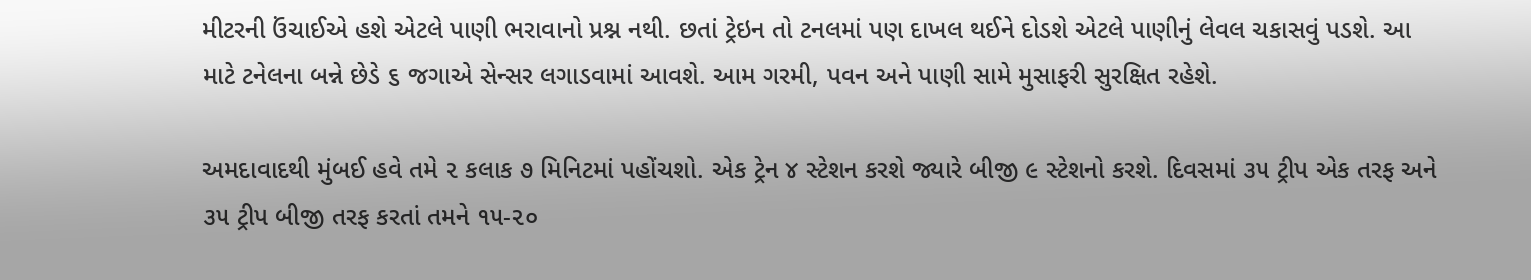મીટરની ઉંચાઈએ હશે એટલે પાણી ભરાવાનો પ્રશ્ન નથી. છતાં ટ્રેઇન તો ટનલમાં પણ દાખલ થઈને દોડશે એટલે પાણીનું લેવલ ચકાસવું પડશે. આ માટે ટનેલના બન્ને છેડે ૬ જગાએ સેન્સર લગાડવામાં આવશે. આમ ગરમી, પવન અને પાણી સામે મુસાફરી સુરક્ષિત રહેશે.

અમદાવાદથી મુંબઈ હવે તમે ૨ કલાક ૭ મિનિટમાં પહોંચશો. એક ટ્રેન ૪ સ્ટેશન કરશે જ્યારે બીજી ૯ સ્ટેશનો કરશે. દિવસમાં ૩૫ ટ્રીપ એક તરફ અને ૩૫ ટ્રીપ બીજી તરફ કરતાં તમને ૧૫-૨૦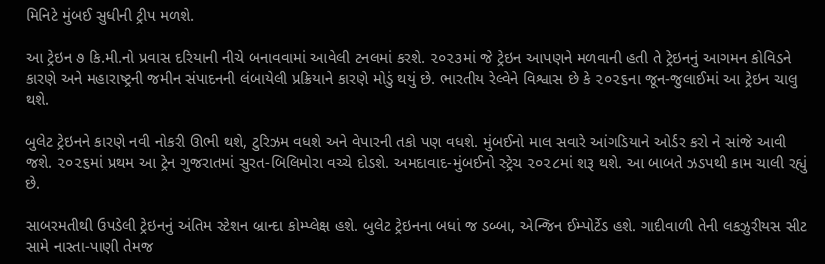મિનિટે મુંબઈ સુધીની ટ્રીપ મળશે.

આ ટ્રેઇન ૭ કિ.મી.નો પ્રવાસ દરિયાની નીચે બનાવવામાં આવેલી ટનલમાં કરશે. ૨૦૨૩માં જે ટ્રેઇન આપણને મળવાની હતી તે ટ્રેઇનનું આગમન કોવિડને કારણે અને મહારાષ્ટ્રની જમીન સંપાદનની લંબાયેલી પ્રક્રિયાને કારણે મોડું થયું છે. ભારતીય રેલ્વેને વિશ્વાસ છે કે ૨૦૨૬ના જૂન-જુલાઈમાં આ ટ્રેઇન ચાલુ થશે.

બુલેટ ટ્રેઇનને કારણે નવી નોકરી ઊભી થશે, ટુરિઝમ વધશે અને વેપારની તકો પણ વધશે. મુંબઈનો માલ સવારે આંગડિયાને ઓર્ડર કરો ને સાંજે આવી જશે. ૨૦૨૬માં પ્રથમ આ ટ્રેન ગુજરાતમાં સુરત-બિલિમોરા વચ્ચે દોડશે. અમદાવાદ-મુંબઈનો સ્ટ્રેચ ૨૦૨૮માં શરૂ થશે. આ બાબતે ઝડપથી કામ ચાલી રહ્યું છે.

સાબરમતીથી ઉપડેલી ટ્રેઇનનું અંતિમ સ્ટેશન બ્રાન્દા કોમ્પ્લેક્ષ હશે. બુલેટ ટ્રેઇનના બધાં જ ડબ્બા, એન્જિન ઈમ્પોર્ટેડ હશે. ગાદીવાળી તેની લકઝુરીયસ સીટ સામે નાસ્તા-પાણી તેમજ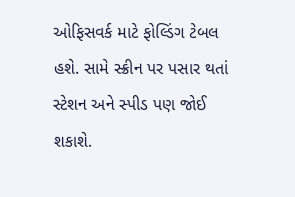ઓફિસવર્ક માટે ફોલ્ડિંગ ટેબલ હશે. સામે સ્ક્રીન પર પસાર થતાં સ્ટેશન અને સ્પીડ પણ જોઈ શકાશે.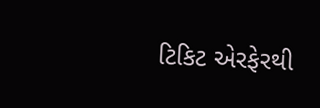ટિકિટ એરફેરથી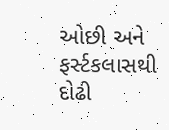ઓછી અને ફર્સ્ટકલાસથી દોઢી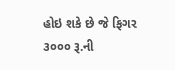હોઇ શકે છે જે ફિગર ૩૦૦૦ રૂ.ની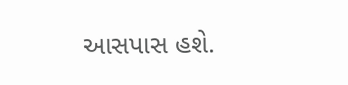આસપાસ હશે.